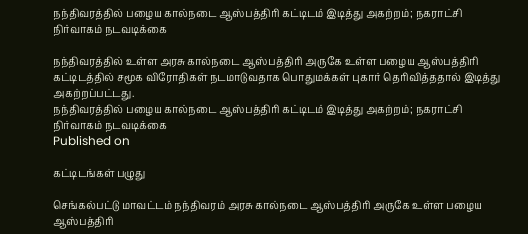நந்திவரத்தில் பழைய கால்நடை ஆஸ்பத்திரி கட்டிடம் இடித்து அகற்றம்; நகராட்சி நிர்வாகம் நடவடிக்கை

நந்திவரத்தில் உள்ள அரசு கால்நடை ஆஸ்பத்திரி அருகே உள்ள பழைய ஆஸ்பத்திரி கட்டிடத்தில் சமூக விரோதிகள் நடமாடுவதாக பொதுமக்கள் புகார் தெரிவித்ததால் இடித்து அகற்றப்பட்டது.
நந்திவரத்தில் பழைய கால்நடை ஆஸ்பத்திரி கட்டிடம் இடித்து அகற்றம்; நகராட்சி நிர்வாகம் நடவடிக்கை
Published on

கட்டிடங்கள் பழுது

செங்கல்பட்டு மாவட்டம் நந்திவரம் அரசு கால்நடை ஆஸ்பத்திரி அருகே உள்ள பழைய ஆஸ்பத்திரி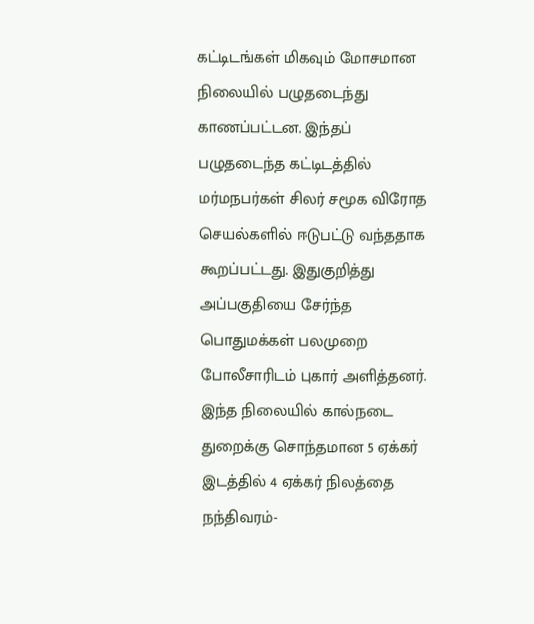கட்டிடங்கள் மிகவும் மோசமான நிலையில் பழுதடைந்து காணப்பட்டன. இந்தப் பழுதடைந்த கட்டிடத்தில் மர்மநபர்கள் சிலர் சமூக விரோத செயல்களில் ஈடுபட்டு வந்ததாக கூறப்பட்டது. இதுகுறித்து அப்பகுதியை சேர்ந்த பொதுமக்கள் பலமுறை போலீசாரிடம் புகார் அளித்தனர். இந்த நிலையில் கால்நடை துறைக்கு சொந்தமான 5 ஏக்கர் இடத்தில் 4 ஏக்கர் நிலத்தை நந்திவரம்-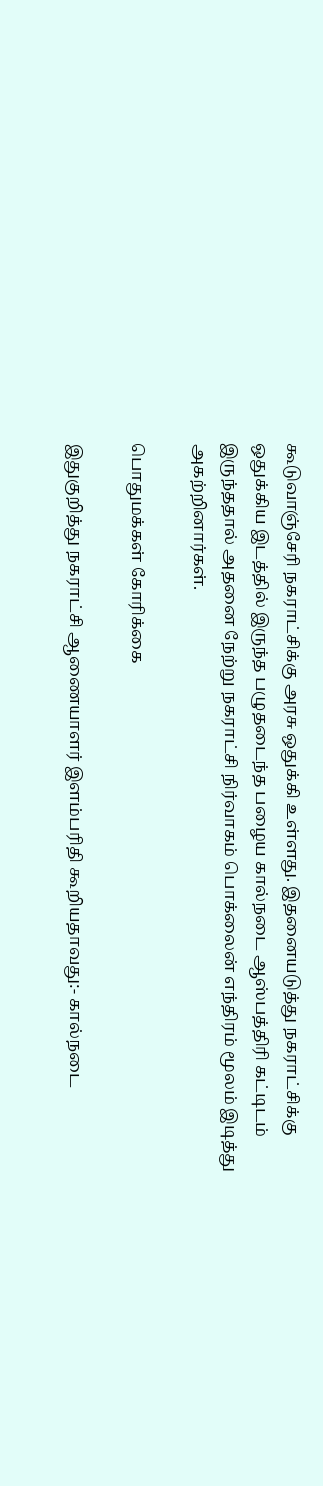கூடுவாஞ்சேரி நகராட்சிக்கு அரசு ஒதுக்கி உள்ளது. இதனையடுத்து நகராட்சிக்கு ஒதுக்கிய இடத்தில் இருந்த பழுதடைந்த பழைய கால்நடை ஆஸ்பத்திரி கட்டிடம் இருந்ததால் அதனை நேற்று நகராட்சி நிர்வாகம் பொக்லைன் எந்திரம் மூலம் இடித்து அகற்றினார்கள்.

பொதுமக்கள் கோரிக்கை

இதுகுறித்து நகராட்சி ஆணையாளர் இளம்பரிதி கூறியதாவது:- கால்நடை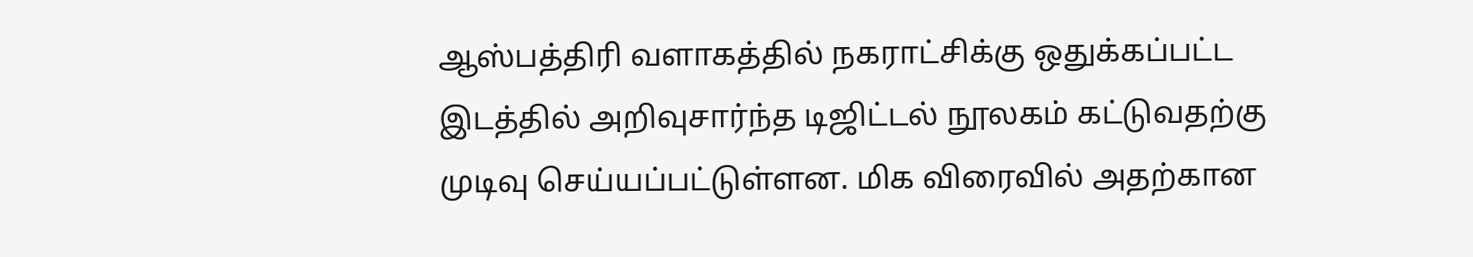ஆஸ்பத்திரி வளாகத்தில் நகராட்சிக்கு ஒதுக்கப்பட்ட இடத்தில் அறிவுசார்ந்த டிஜிட்டல் நூலகம் கட்டுவதற்கு முடிவு செய்யப்பட்டுள்ளன. மிக விரைவில் அதற்கான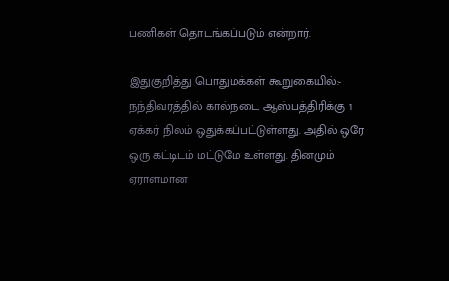பணிகள் தொடங்கப்படும் என்றார்.

இதுகுறித்து பொதுமக்கள் கூறுகையில்:- நந்திவரத்தில் கால்நடை ஆஸ்பத்திரிக்கு 1 ஏக்கர் நிலம் ஒதுக்கப்பட்டுள்ளது. அதில் ஒரே ஒரு கட்டிடம் மட்டுமே உள்ளது. தினமும் ஏராளமான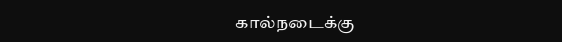கால்நடைக்கு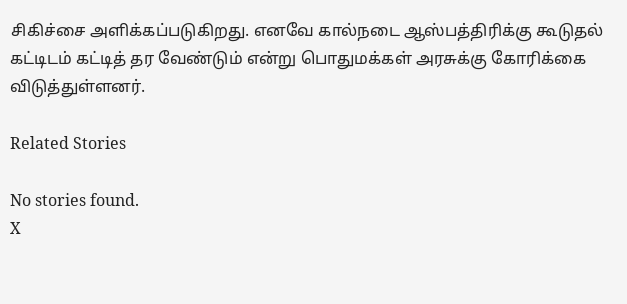சிகிச்சை அளிக்கப்படுகிறது. எனவே கால்நடை ஆஸ்பத்திரிக்கு கூடுதல் கட்டிடம் கட்டித் தர வேண்டும் என்று பொதுமக்கள் அரசுக்கு கோரிக்கை விடுத்துள்ளனர்.

Related Stories

No stories found.
X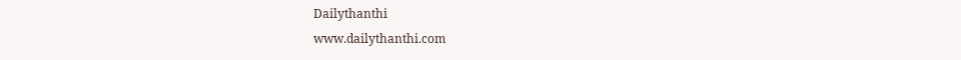Dailythanthi
www.dailythanthi.com